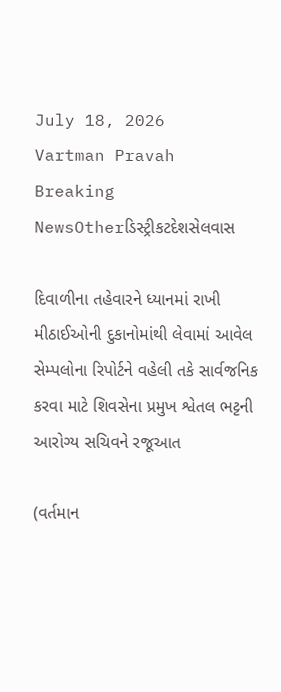July 18, 2026
Vartman Pravah
Breaking NewsOtherડિસ્ટ્રીકટદેશસેલવાસ

દિવાળીના તહેવારને ધ્‍યાનમાં રાખી મીઠાઈઓની દુકાનોમાંથી લેવામાં આવેલ સેમ્‍પલોના રિપોર્ટને વહેલી તકે સાર્વજનિક કરવા માટે શિવસેના પ્રમુખ શ્વેતલ ભટ્ટની આરોગ્‍ય સચિવને રજૂઆત

(વર્તમાન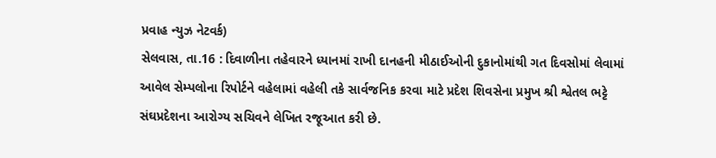પ્રવાહ ન્‍યુઝ નેટવર્ક)
સેલવાસ, તા.16 : દિવાળીના તહેવારને ધ્‍યાનમાં રાખી દાનહની મીઠાઈઓની દુકાનોમાંથી ગત દિવસોમાં લેવામાં આવેલ સેમ્‍પલોના રિપોર્ટને વહેલામાં વહેલી તકે સાર્વજનિક કરવા માટે પ્રદેશ શિવસેના પ્રમુખ શ્રી શ્વેતલ ભટ્ટે સંઘપ્રદેશના આરોગ્‍ય સચિવને લેખિત રજૂઆત કરી છે.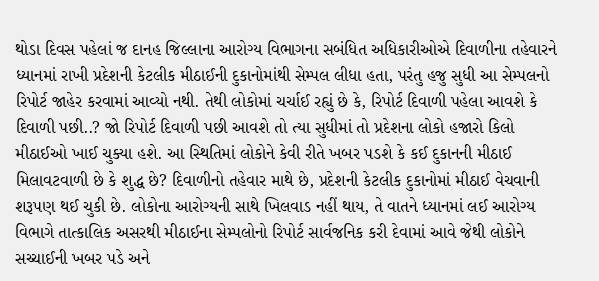થોડા દિવસ પહેલાં જ દાનહ જિલ્લાના આરોગ્‍ય વિભાગના સબંધિત અધિકારીઓએ દિવાળીના તહેવારને ધ્‍યાનમાં રાખી પ્રદેશની કેટલીક મીઠાઈની દુકાનોમાંથી સેમ્‍પલ લીધા હતા, પરંતુ હજુ સુધી આ સેમ્‍પલનો રિપોર્ટ જાહેર કરવામાં આવ્‍યો નથી. તેથી લોકોમાં ચર્ચાઈ રહ્યું છે કે, રિપોર્ટ દિવાળી પહેલા આવશે કે દિવાળી પછી..? જો રિપોર્ટ દિવાળી પછી આવશે તો ત્‍યા સુધીમાં તો પ્રદેશના લોકો હજારો કિલો મીઠાઈઓ ખાઈ ચુક્‍યા હશે. આ સ્‍થિતિમાં લોકોને કેવી રીતે ખબર પડશે કે કઈ દુકાનની મીઠાઈ મિલાવટવાળી છે કે શુદ્ધ છે? દિવાળીનો તહેવાર માથે છે, પ્રદેશની કેટલીક દુકાનોમાં મીઠાઈ વેચવાની શરૂપણ થઈ ચુકી છે. લોકોના આરોગ્‍યની સાથે ખિલવાડ નહીં થાય, તે વાતને ધ્‍યાનમાં લઈ આરોગ્‍ય વિભાગે તાત્‍કાલિક અસરથી મીઠાઈના સેમ્‍પલોનો રિપોર્ટ સાર્વજનિક કરી દેવામાં આવે જેથી લોકોને સચ્‍ચાઈની ખબર પડે અને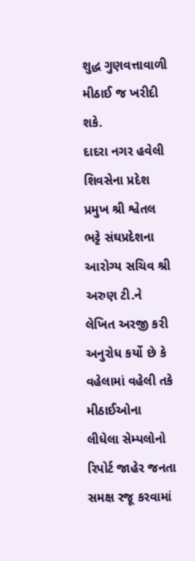શુદ્ધ ગુણવત્તાવાળી મીઠાઈ જ ખરીદી શકે.
દાદરા નગર હવેલી શિવસેના પ્રદેશ પ્રમુખ શ્રી શ્વેતલ ભટ્ટે સંઘપ્રદેશના આરોગ્‍ય સચિવ શ્રી અરુણ ટી.ને લેખિત અરજી કરી અનુરોધ કર્યો છે કે વહેલામાં વહેલી તકે મીઠાઈઓના લીધેલા સેમ્‍પલોનો રિપોર્ટ જાહેર જનતા સમક્ષ રજૂ કરવામાં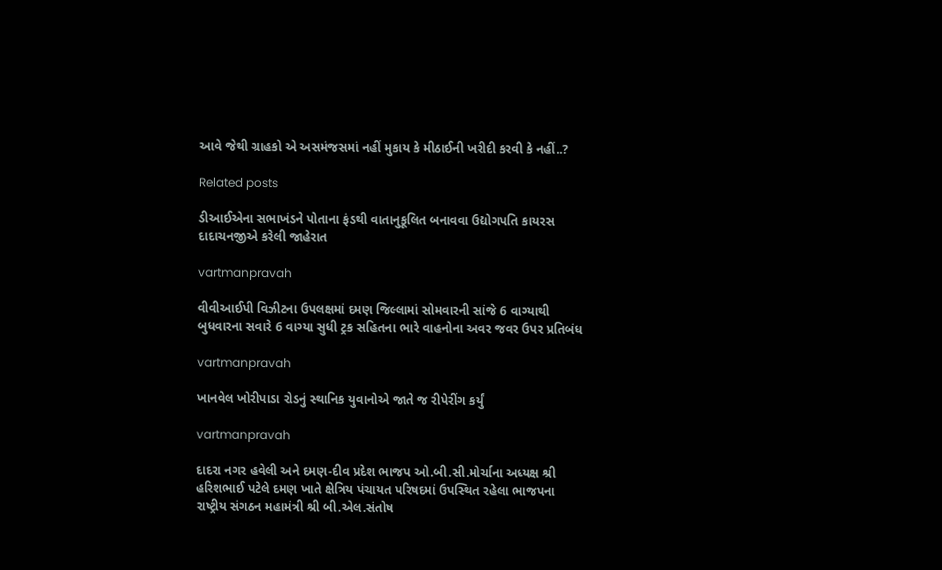આવે જેથી ગ્રાહકો એ અસમંજસમાં નહીં મુકાય કે મીઠાઈની ખરીદી કરવી કે નહીં..?

Related posts

ડીઆઈએના સભાખંડને પોતાના ફંડથી વાતાનુકૂલિત બનાવવા ઉદ્યોગપતિ કાયરસ દાદાચનજીએ કરેલી જાહેરાત

vartmanpravah

વીવીઆઈપી વિઝીટના ઉપલક્ષમાં દમણ જિલ્લામાં સોમવારની સાંજે 6 વાગ્‍યાથી બુધવારના સવારે 6 વાગ્‍યા સુધી ટ્રક સહિતના ભારે વાહનોના અવર જવર ઉપર પ્રતિબંધ

vartmanpravah

ખાનવેલ ખોરીપાડા રોડનું સ્‍થાનિક યુવાનોએ જાતે જ રીપેરીંગ કર્યું

vartmanpravah

દાદરા નગર હવેલી અને દમણ-દીવ પ્રદેશ ભાજપ ઓ.બી.સી.મોર્ચાના અધ્‍યક્ષ શ્રી હરિશભાઈ પટેલે દમણ ખાતે ક્ષેત્રિય પંચાયત પરિષદમાં ઉપસ્‍થિત રહેલા ભાજપના રાષ્‍ટ્રીય સંગઠન મહામંત્રી શ્રી બી.એલ.સંતોષ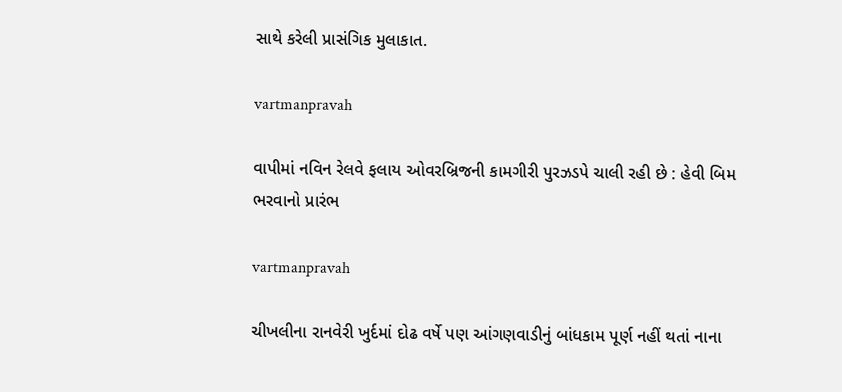સાથે કરેલી પ્રાસંગિક મુલાકાત.

vartmanpravah

વાપીમાં નવિન રેલવે ફલાય ઓવરબ્રિજની કામગીરી પુરઝડપે ચાલી રહી છે : હેવી બિમ ભરવાનો પ્રારંભ

vartmanpravah

ચીખલીના રાનવેરી ખુર્દમાં દોઢ વર્ષે પણ આંગણવાડીનું બાંધકામ પૂર્ણ નહીં થતાં નાના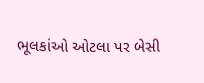ભૂલકાંઓ ઓટલા પર બેસી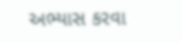અભ્‍યાસ કરવા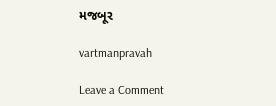મજબૂર

vartmanpravah

Leave a Comment